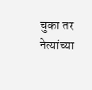चुका तर नेत्यांच्या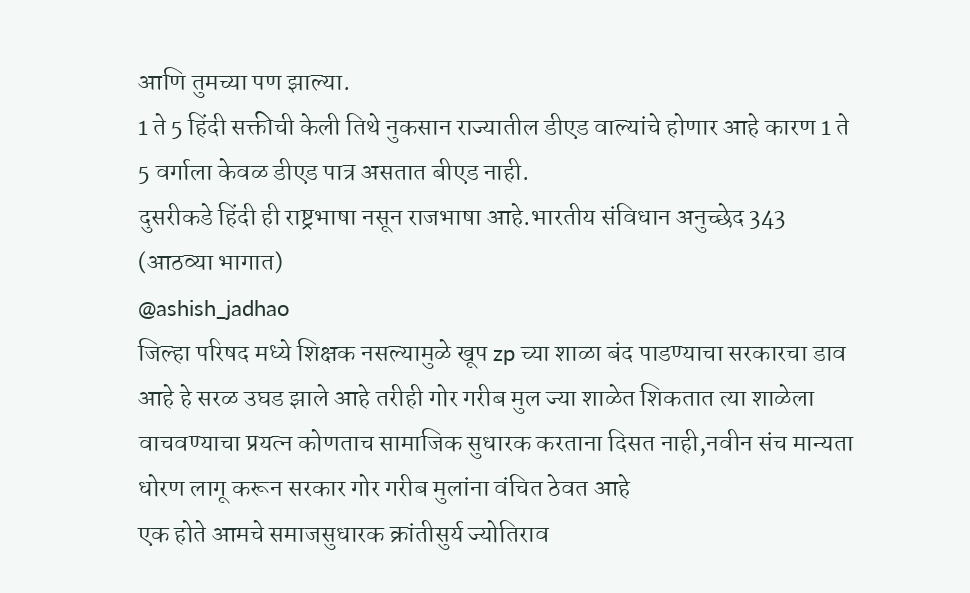आणि तुमच्या पण झाल्या.
1 ते 5 हिंदी सक्तीची केली तिथे नुकसान राज्यातील डीएड वाल्यांचे होणार आहे कारण 1 ते 5 वर्गाला केवळ डीएड पात्र असतात बीएड नाही.
दुसरीकडे हिंदी ही राष्ट्रभाषा नसून राजभाषा आहे.भारतीय संविधान अनुच्छेद 343 (आठव्या भागात)
@ashish_jadhao
जिल्हा परिषद मध्ये शिक्षक नसल्यामुळे खूप zp च्या शाळा बंद पाडण्याचा सरकारचा डाव आहे हे सरळ उघड झाले आहे तरीही गोर गरीब मुल ज्या शाळेत शिकतात त्या शाळेला वाचवण्याचा प्रयत्न कोणताच सामाजिक सुधारक करताना दिसत नाही,नवीन संच मान्यता धोरण लागू करून सरकार गोर गरीब मुलांना वंचित ठेवत आहे
एक होते आमचे समाजसुधारक क्रांतीसुर्य ज्योतिराव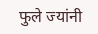फुले ज्यांनी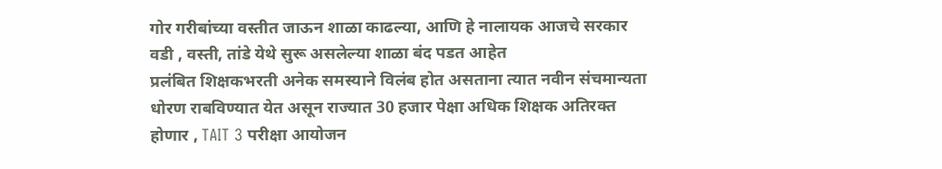गोर गरीबांच्या वस्तीत जाऊन शाळा काढल्या, आणि हे नालायक आजचे सरकार वडी , वस्ती, तांडे येथे सुरू असलेल्या शाळा बंद पडत आहेत
प्रलंबित शिक्षकभरती अनेक समस्याने विलंब होत असताना त्यात नवीन संचमान्यता धोरण राबविण्यात येत असून राज्यात 30 हजार पेक्षा अधिक शिक्षक अतिरक्त होणार , TAIT 3 परीक्षा आयोजन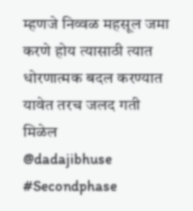म्हणजे निव्वळ महसूल जमा करणे होय त्यासाठी त्यात धोरणात्मक बदल करण्यात यावेत तरच जलद गती मिळेल
@dadajibhuse
#Secondphase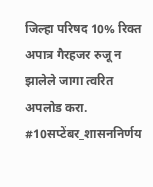जिल्हा परिषद 10% रिक्त अपात्र गैरहजर रुजू न झालेले जागा त्वरित अपलोड करा.
#10सप्टेंबर_शासननिर्णय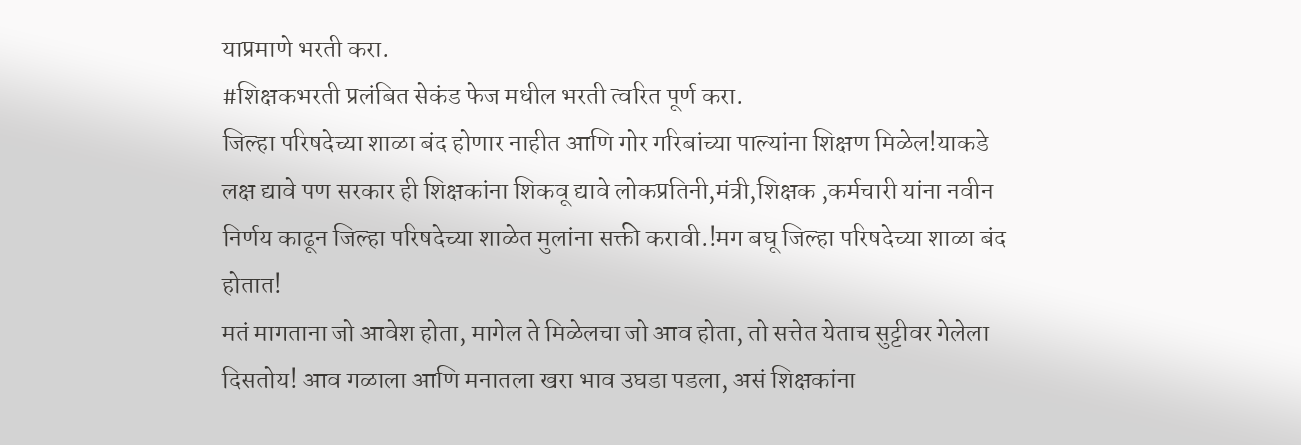याप्रमाणे भरती करा.
#शिक्षकभरती प्रलंबित सेकंड फेज मधील भरती त्वरित पूर्ण करा.
जिल्हा परिषदेच्या शाळा बंद होणार नाहीत आणि गोर गरिबांच्या पाल्यांना शिक्षण मिळेल!याकडे लक्ष द्यावे पण सरकार ही शिक्षकांना शिकवू द्यावे लोकप्रतिनी,मंत्री,शिक्षक ,कर्मचारी यांना नवीन निर्णय काढून जिल्हा परिषदेच्या शाळेत मुलांना सक्ती करावी.!मग बघू जिल्हा परिषदेच्या शाळा बंद होतात!
मतं मागताना जो आवेश होता, मागेल ते मिळेलचा जो आव होता, तो सत्तेत येताच सुट्टीवर गेलेला दिसतोय! आव गळाला आणि मनातला खरा भाव उघडा पडला, असं शिक्षकांना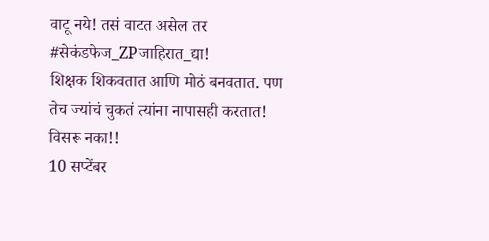वाटू नये! तसं वाटत असेल तर #सेकंडफेज_ZPजाहिरात_द्या!
शिक्षक शिकवतात आणि मोठं बनवतात. पण तेच ज्यांचं चुकतं त्यांना नापासही करतात! विसरू नका!!
10 सप्टेंबर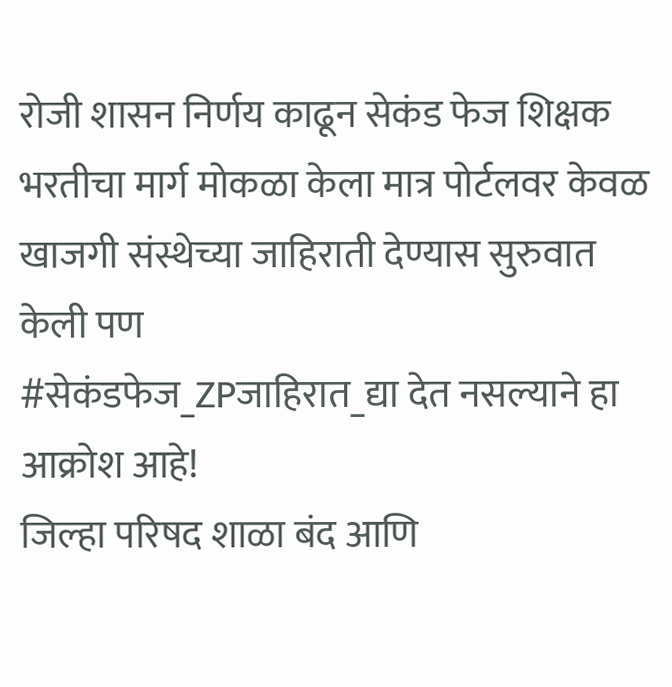रोजी शासन निर्णय काढून सेकंड फेज शिक्षक भरतीचा मार्ग मोकळा केला मात्र पोर्टलवर केवळ खाजगी संस्थेच्या जाहिराती देण्यास सुरुवात केली पण
#सेकंडफेज_ZPजाहिरात_द्या देत नसल्याने हा आक्रोश आहे!
जिल्हा परिषद शाळा बंद आणि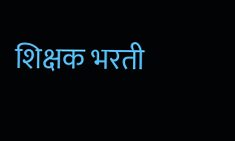शिक्षक भरती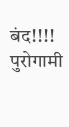बंद!!!!
पुरोगामी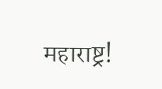महाराष्ट्र!